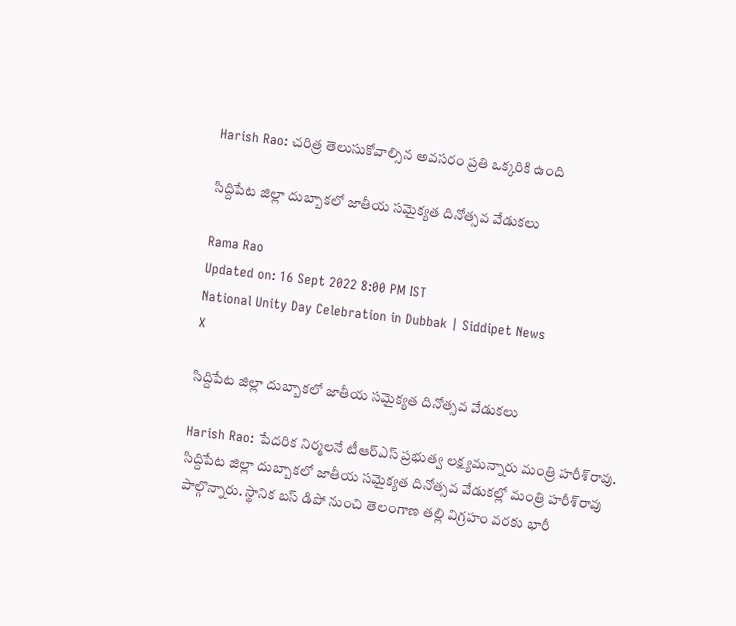Harish Rao: చరిత్ర తెలుసుకోవాల్సిన అవసరం ప్రతి ఒక్కరికి ఉంది

సిద్దిపేట జిల్లా దుబ్బాకలో జాతీయ సమైక్యత దినోత్సవ వేడుకలు

Rama Rao
Updated on: 16 Sept 2022 8:00 PM IST
National Unity Day Celebration in Dubbak | Siddipet News
X

సిద్దిపేట జిల్లా దుబ్బాకలో జాతీయ సమైక్యత దినోత్సవ వేడుకలు

Harish Rao: పేదరిక నిర్మలనే టీఆర్‌ఎస్ ప్రభుత్వ లక్ష్యమన్నారు మంత్రి హరీ‌శ్‌రావు. సిద్దిపేట జిల్లా దుబ్బాకలో జాతీయ సమైక్యత దినోత్సవ వేడుకల్లో మంత్రి హరీశ్‌రావు పాల్గొన్నారు. స్థానిక బస్ డిపో నుంచి తెలంగాణ తల్లి విగ్రహం వరకు భారీ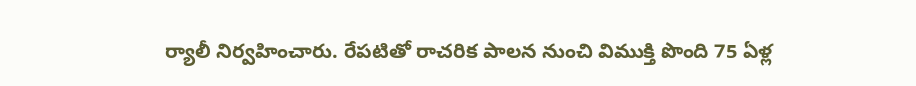ర్యాలీ నిర్వహించారు. రేపటితో రాచరిక పాలన నుంచి విముక్తి పొంది 75 ఏళ్ల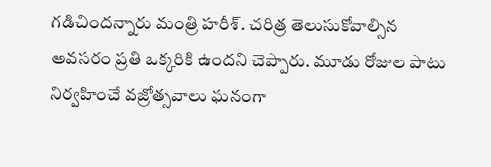గడిచిందన్నారు మంత్రి హరీశ్. చరిత్ర తెలుసుకోవాల్సిన అవసరం ప్రతి ఒక్కరికి ఉందని చెప్పారు. మూడు రోజుల పాటు నిర్వహించే వజ్రోత్సవాలు ఘనంగా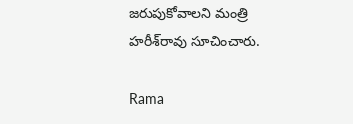జరుపుకోవాలని మంత్రి హరీశ్‌రావు సూచించారు.

Rama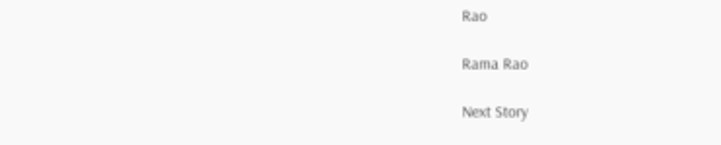Rao

Rama Rao

Next Story